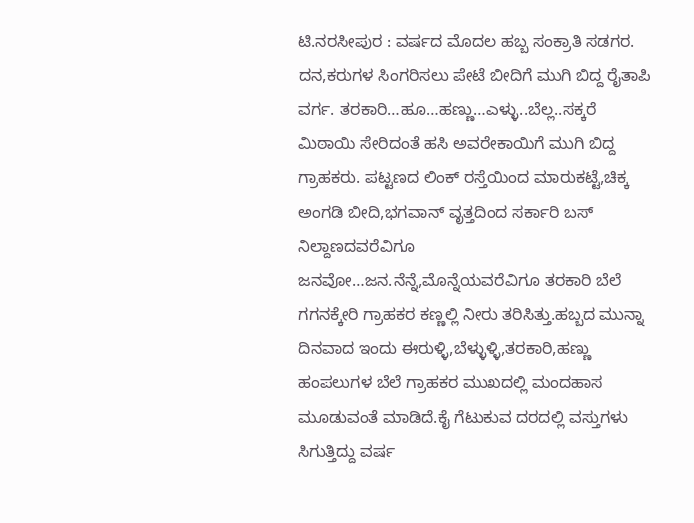ಟಿ.ನರಸೀಪುರ : ವರ್ಷದ ಮೊದಲ ಹಬ್ಬ ಸಂಕ್ರಾತಿ ಸಡಗರ. ದನ,ಕರುಗಳ ಸಿಂಗರಿಸಲು ಪೇಟೆ ಬೀದಿಗೆ ಮುಗಿ ಬಿದ್ದ ರೈತಾಪಿ ವರ್ಗ. ತರಕಾರಿ…ಹೂ…ಹಣ್ಣು…ಎಳ್ಳು..ಬೆಲ್ಲ..ಸಕ್ಕರೆ ಮಿಠಾಯಿ ಸೇರಿದಂತೆ ಹಸಿ ಅವರೇಕಾಯಿಗೆ ಮುಗಿ ಬಿದ್ದ ಗ್ರಾಹಕರು. ಪಟ್ಟಣದ ಲಿಂಕ್ ರಸ್ತೆಯಿಂದ ಮಾರುಕಟ್ಟೆ,ಚಿಕ್ಕ ಅಂಗಡಿ ಬೀದಿ,ಭಗವಾನ್ ವೃತ್ತದಿಂದ ಸರ್ಕಾರಿ ಬಸ್ ನಿಲ್ದಾಣದವರೆವಿಗೂ ಜನವೋ…ಜನ.ನೆನ್ನೆ,ಮೊನ್ನೆಯವರೆವಿಗೂ ತರಕಾರಿ ಬೆಲೆ ಗಗನಕ್ಕೇರಿ ಗ್ರಾಹಕರ ಕಣ್ಣಲ್ಲಿ ನೀರು ತರಿಸಿತ್ತು.ಹಬ್ಬದ ಮುನ್ನಾ ದಿನವಾದ ಇಂದು ಈರುಳ್ಳಿ,ಬೆಳ್ಳುಳ್ಳಿ,ತರಕಾರಿ,ಹಣ್ಣು ಹಂಪಲುಗಳ ಬೆಲೆ ಗ್ರಾಹಕರ ಮುಖದಲ್ಲಿ ಮಂದಹಾಸ ಮೂಡುವಂತೆ ಮಾಡಿದೆ.ಕೈ ಗೆಟುಕುವ ದರದಲ್ಲಿ ವಸ್ತುಗಳು ಸಿಗುತ್ತಿದ್ದು ವರ್ಷ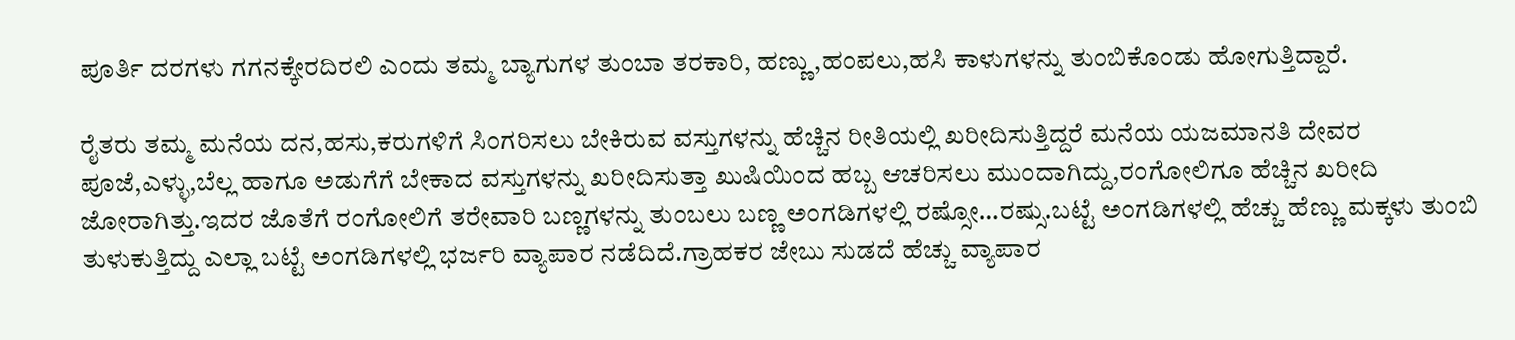ಪೂರ್ತಿ ದರಗಳು ಗಗನಕ್ಕೇರದಿರಲಿ ಎಂದು ತಮ್ಮ ಬ್ಯಾಗುಗಳ ತುಂಬಾ ತರಕಾರಿ, ಹಣ್ಣು,ಹಂಪಲು,ಹಸಿ ಕಾಳುಗಳನ್ನು ತುಂಬಿಕೊಂಡು ಹೋಗುತ್ತಿದ್ದಾರೆ.

ರೈತರು ತಮ್ಮ ಮನೆಯ ದನ,ಹಸು,ಕರುಗಳಿಗೆ ಸಿಂಗರಿಸಲು ಬೇಕಿರುವ ವಸ್ತುಗಳನ್ನು ಹೆಚ್ಚಿನ ರೀತಿಯಲ್ಲಿ ಖರೀದಿಸುತ್ತಿದ್ದರೆ ಮನೆಯ ಯಜಮಾನತಿ ದೇವರ ಪೂಜೆ,ಎಳ್ಳು,ಬೆಲ್ಲ ಹಾಗೂ ಅಡುಗೆಗೆ ಬೇಕಾದ ವಸ್ತುಗಳನ್ನು ಖರೀದಿಸುತ್ತಾ ಖುಷಿಯಿಂದ ಹಬ್ಬ ಆಚರಿಸಲು ಮುಂದಾಗಿದ್ದು,ರಂಗೋಲಿಗೂ ಹೆಚ್ಚಿನ ಖರೀದಿ ಜೋರಾಗಿತ್ತು.ಇದರ ಜೊತೆಗೆ ರಂಗೋಲಿಗೆ ತರೇವಾರಿ ಬಣ್ಣಗಳನ್ನು ತುಂಬಲು ಬಣ್ಣ ಅಂಗಡಿಗಳಲ್ಲಿ ರಷ್ಸೋ…ರಷ್ಸು.ಬಟ್ಟೆ ಅಂಗಡಿಗಳಲ್ಲಿ ಹೆಚ್ಚು ಹೆಣ್ಣು ಮಕ್ಕಳು ತುಂಬಿ ತುಳುಕುತ್ತಿದ್ದು ಎಲ್ಲಾ ಬಟ್ಟೆ ಅಂಗಡಿಗಳಲ್ಲಿ ಭರ್ಜರಿ ವ್ಯಾಪಾರ ನಡೆದಿದೆ.ಗ್ರಾಹಕರ ಜೇಬು ಸುಡದೆ ಹೆಚ್ಚು ವ್ಯಾಪಾರ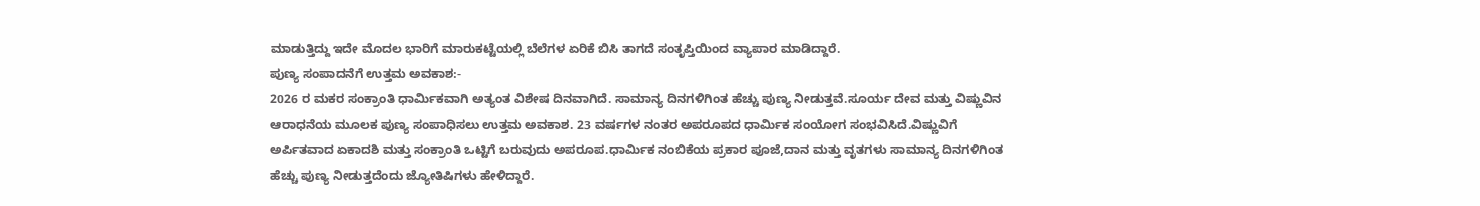ಮಾಡುತ್ತಿದ್ದು ಇದೇ ಮೊದಲ ಭಾರಿಗೆ ಮಾರುಕಟ್ಟೆಯಲ್ಲಿ ಬೆಲೆಗಳ ಏರಿಕೆ ಬಿಸಿ ತಾಗದೆ ಸಂತೃಪ್ತಿಯಿಂದ ವ್ಯಾಪಾರ ಮಾಡಿದ್ದಾರೆ.
ಪುಣ್ಯ ಸಂಪಾದನೆಗೆ ಉತ್ತಮ ಅವಕಾಶ:-
2026 ರ ಮಕರ ಸಂಕ್ರಾಂತಿ ಧಾರ್ಮಿಕವಾಗಿ ಅತ್ಯಂತ ವಿಶೇಷ ದಿನವಾಗಿದೆ. ಸಾಮಾನ್ಯ ದಿನಗಳಿಗಿಂತ ಹೆಚ್ಚು ಪುಣ್ಯ ನೀಡುತ್ತವೆ.ಸೂರ್ಯ ದೇವ ಮತ್ತು ವಿಷ್ಣುವಿನ ಆರಾಧನೆಯ ಮೂಲಕ ಪುಣ್ಯ ಸಂಪಾಧಿಸಲು ಉತ್ತಮ ಅವಕಾಶ. 23 ವರ್ಷಗಳ ನಂತರ ಅಪರೂಪದ ಧಾರ್ಮಿಕ ಸಂಯೋಗ ಸಂಭವಿಸಿದೆ.ವಿಷ್ಣುವಿಗೆ ಅರ್ಪಿತವಾದ ಏಕಾದಶಿ ಮತ್ತು ಸಂಕ್ರಾಂತಿ ಒಟ್ಟಿಗೆ ಬರುವುದು ಅಪರೂಪ.ಧಾರ್ಮಿಕ ನಂಬಿಕೆಯ ಪ್ರಕಾರ ಪೂಜೆ,ದಾನ ಮತ್ತು ವೃತಗಳು ಸಾಮಾನ್ಯ ದಿನಗಳಿಗಿಂತ ಹೆಚ್ಚು ಪುಣ್ಯ ನೀಡುತ್ತದೆಂದು ಜ್ಯೋತಿಷಿಗಳು ಹೇಳಿದ್ದಾರೆ.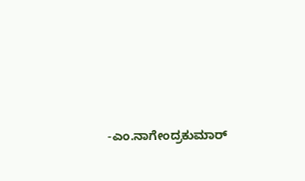-ಎಂ.ನಾಗೇಂದ್ರಕುಮಾರ್